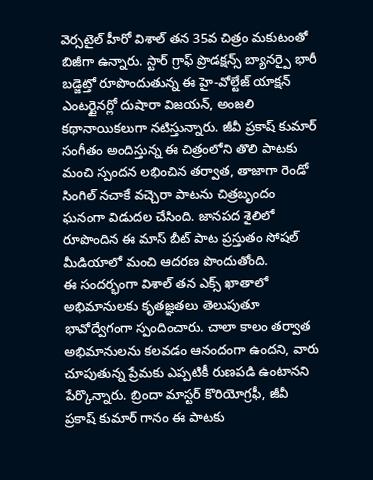వెర్సటైల్ హీరో విశాల్ తన 35వ చిత్రం మకుటంతో బిజీగా ఉన్నారు. స్టార్ గ్రాఫ్ ప్రొడక్షన్స్ బ్యానర్పై భారీ బడ్జెట్తో రూపొందుతున్న ఈ హై-వోల్టేజ్ యాక్షన్ ఎంటర్టైనర్లో దుషారా విజయన్, అంజలి కథానాయికలుగా నటిస్తున్నారు. జీవీ ప్రకాష్ కుమార్ సంగీతం అందిస్తున్న ఈ చిత్రంలోని తొలి పాటకు మంచి స్పందన లభించిన తర్వాత, తాజాగా రెండో సింగిల్ నచాకే వచ్చెరా పాటను చిత్రబృందం ఘనంగా విడుదల చేసింది. జానపద శైలిలో రూపొందిన ఈ మాస్ బీట్ పాట ప్రస్తుతం సోషల్ మీడియాలో మంచి ఆదరణ పొందుతోంది.
ఈ సందర్భంగా విశాల్ తన ఎక్స్ ఖాతాలో అభిమానులకు కృతజ్ఞతలు తెలుపుతూ భావోద్వేగంగా స్పందించారు. చాలా కాలం తర్వాత అభిమానులను కలవడం ఆనందంగా ఉందని, వారు చూపుతున్న ప్రేమకు ఎప్పటికీ రుణపడి ఉంటానని పేర్కొన్నారు. బ్రిందా మాస్టర్ కొరియోగ్రఫీ, జీవీ ప్రకాష్ కుమార్ గానం ఈ పాటకు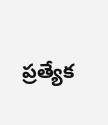ప్రత్యేక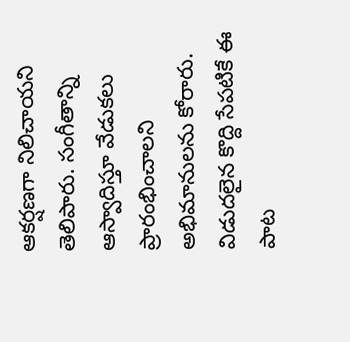ఆకర్షణగా నిలిచాయని తెలిపారు. సంగీతాన్ని ఆస్వాదిస్తూ వేడుకలు ప్రారంభించాలని అభిమానులను కోరారు. విడుదలైన కొద్ది సేపటికే ఈ పాట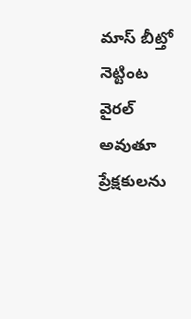మాస్ బీట్తో నెట్టింట వైరల్ అవుతూ ప్రేక్షకులను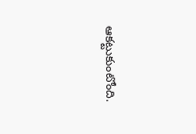ఆకట్టుకుంటోంది.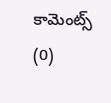కామెంట్స్ (0)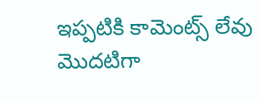ఇప్పటికి కామెంట్స్ లేవు
మొదటిగా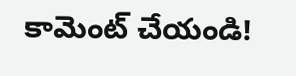కామెంట్ చేయండి!